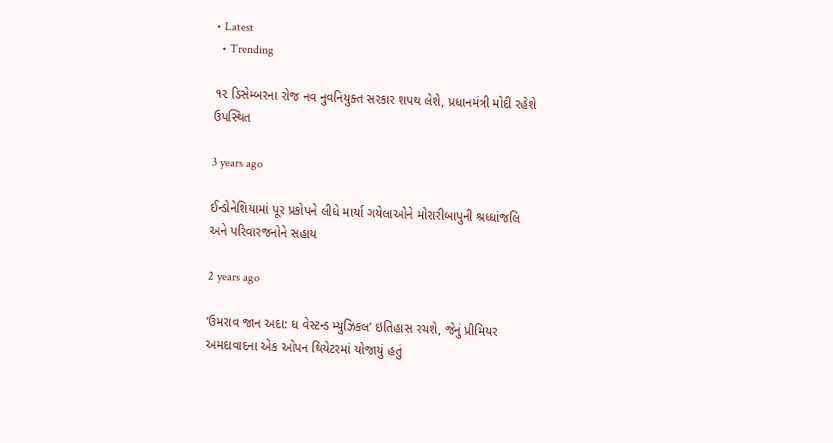• Latest
  • Trending

૧૨ ડિસેમ્બરના રોજ નવ નુવનિયુક્ત સરકાર શપથ લેશે, પ્રધાનમંત્રી મોદી રહેશે ઉપસ્થિત

3 years ago

ઈન્ડોનેશિયામાં પૂર પ્રકોપને લીધે માર્યા ગયેલાઓને મોરારીબાપુની શ્રધ્ધાંજલિ અને પરિવારજનોને સહાય

2 years ago

‘ઉમરાવ જાન અદા: ધ વેસ્ટન્ડ મ્યુઝિકલ’ ઇતિહાસ રચશે, જેનું પ્રીમિયર અમદાવાદના એક ઓપન થિયેટરમાં યોજાયું હતું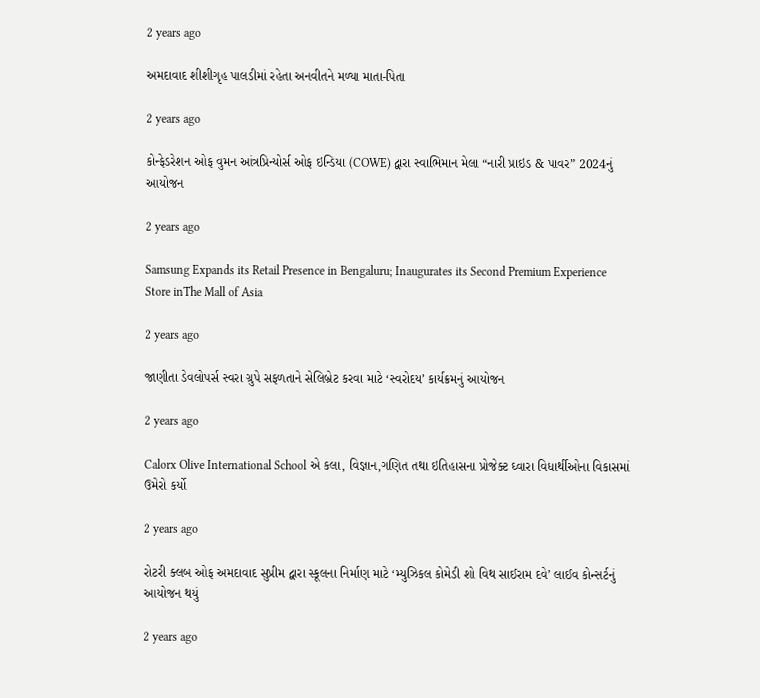2 years ago

અમદાવાદ શીશીગૃહ પાલડીમાં રહેતા અનવીતને મળ્યા માતા-પિતા

2 years ago

કોન્ફેડરેશન ઓફ વુમન આંત્રપ્રિન્યોર્સ ઓફ ઇન્ડિયા (COWE) દ્વારા સ્વાભિમાન મેલા “નારી પ્રાઇડ & પાવર” 2024નું આયોજન

2 years ago

Samsung Expands its Retail Presence in Bengaluru; Inaugurates its Second Premium Experience Store inThe Mall of Asia

2 years ago

જાણીતા ડેવલોપર્સ સ્વરા ગ્રુપે સફળતાને સેલિબ્રેટ કરવા માટે ‘સ્વરોદય’ કાર્યક્રમનું આયોજન

2 years ago

Calorx Olive International School એ કલા, વિજ્ઞાન,ગણિત તથા ઇતિહાસના પ્રોજેક્ટ ઘ્વારા વિધાર્થીઓના વિકાસમાં ઉમેરો કર્યો

2 years ago

રોટરી ક્લબ ઓફ અમદાવાદ સુપ્રીમ દ્વારા સ્કૂલના નિર્માણ માટે ‘મ્યુઝિકલ કોમેડી શો વિથ સાઈરામ દવે’ લાઈવ કોન્સર્ટનું આયોજન થયું

2 years ago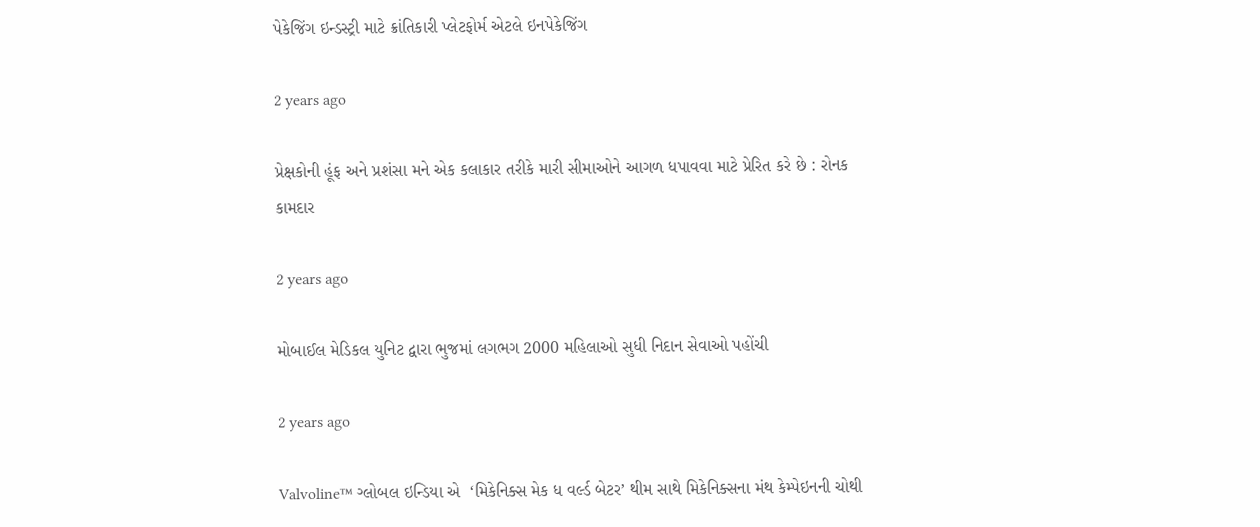પેકેજિંગ ઇન્ડસ્ટ્રી માટે ક્રાંતિકારી પ્લેટફોર્મ એટલે ઇનપેકેજિંગ

2 years ago

પ્રેક્ષકોની હૂંફ અને પ્રશંસા મને એક કલાકાર તરીકે મારી સીમાઓને આગળ ધપાવવા માટે પ્રેરિત કરે છે : રોનક કામદાર

2 years ago

મોબાઈલ મેડિકલ યુનિટ દ્વારા ભુજમાં લગભગ 2000 મહિલાઓ સુધી નિદાન સેવાઓ પહોંચી

2 years ago

Valvoline™ ગ્લોબલ ઇન્ડિયા એ  ‘મિકેનિક્સ મેક ધ વર્લ્ડ બેટર’ થીમ સાથે મિકેનિક્સના મંથ કેમ્પેઇનની ચોથી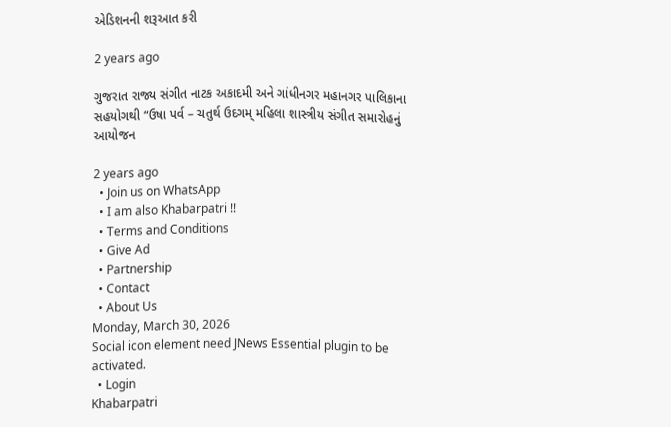એડિશનની શરૂઆત કરી

2 years ago

ગુજરાત રાજ્ય સંગીત નાટક અકાદમી અને ગાંધીનગર મહાનગર પાલિકાના સહયોગથી “ઉષા પર્વ – ચતુર્થ ઉદગમ્ મહિલા શાસ્ત્રીય સંગીત સમારોહનું આયોજન

2 years ago
  • Join us on WhatsApp
  • I am also Khabarpatri !!
  • Terms and Conditions
  • Give Ad
  • Partnership
  • Contact
  • About Us
Monday, March 30, 2026
Social icon element need JNews Essential plugin to be activated.
  • Login
Khabarpatri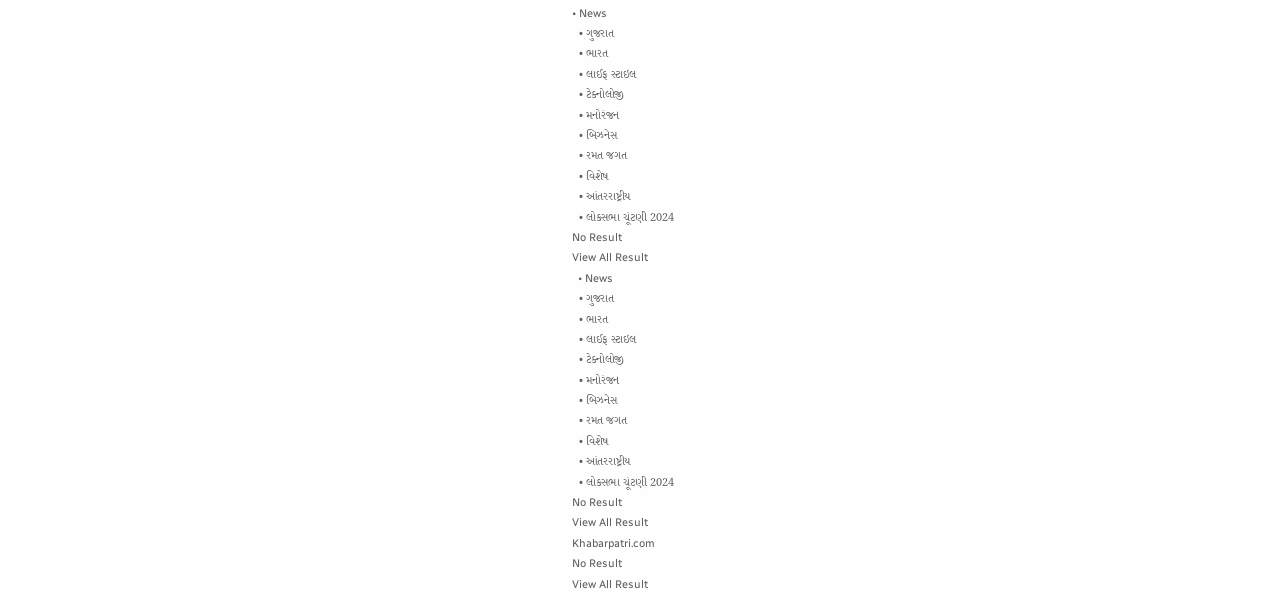• News
  • ગુજરાત
  • ભારત
  • લાઈફ સ્ટાઇલ
  • ટેક્નોલોજી
  • મનોરંજન
  • બિઝનેસ
  • રમત જગત
  • વિશેષ
  • આંતરરાષ્ટ્રીય
  • લોકસભા ચૂંટણી 2024
No Result
View All Result
  • News
  • ગુજરાત
  • ભારત
  • લાઈફ સ્ટાઇલ
  • ટેક્નોલોજી
  • મનોરંજન
  • બિઝનેસ
  • રમત જગત
  • વિશેષ
  • આંતરરાષ્ટ્રીય
  • લોકસભા ચૂંટણી 2024
No Result
View All Result
Khabarpatri.com
No Result
View All Result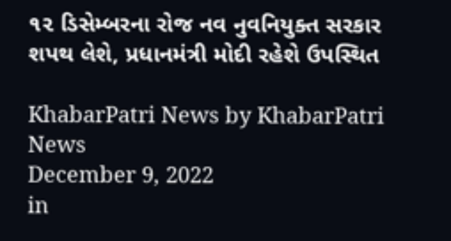૧૨ ડિસેમ્બરના રોજ નવ નુવનિયુક્ત સરકાર શપથ લેશે, પ્રધાનમંત્રી મોદી રહેશે ઉપસ્થિત

KhabarPatri News by KhabarPatri News
December 9, 2022
in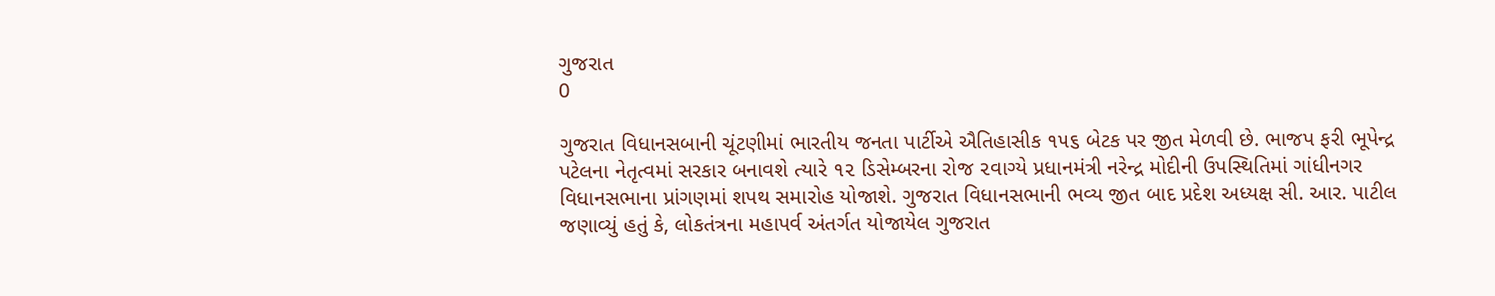ગુજરાત
0

ગુજરાત વિધાનસબાની ચૂંટણીમાં ભારતીય જનતા પાર્ટીએ ઐતિહાસીક ૧૫૬ બેટક પર જીત મેળવી છે. ભાજપ ફરી ભૂપેન્દ્ર પટેલના નેતૃત્વમાં સરકાર બનાવશે ત્યારે ૧૨ ડિસેમ્બરના રોજ ૨વાગ્યે પ્રધાનમંત્રી નરેન્દ્ર મોદીની ઉપસ્થિતિમાં ગાંધીનગર વિધાનસભાના પ્રાંગણમાં શપથ સમારોહ યોજાશે. ગુજરાત વિધાનસભાની ભવ્ય જીત બાદ પ્રદેશ અધ્યક્ષ સી. આર. પાટીલ જણાવ્યું હતું કે, લોકતંત્રના મહાપર્વ અંતર્ગત યોજાયેલ ગુજરાત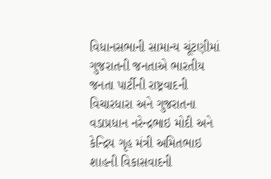વિધાનસભાની સામાન્ય ચૂંટણીમાં ગુજરાતની જનતાએ ભારતીય જનતા પાર્ટીની રાષ્ટ્રવાદની વિચારધારા અને ગુજરાતના વડાપ્રધાન નરેન્દ્રભાઇ મોદી અને કેન્દ્રિય ગૃહ મંત્રી અમિતભાઇ શાહની વિકાસવાદની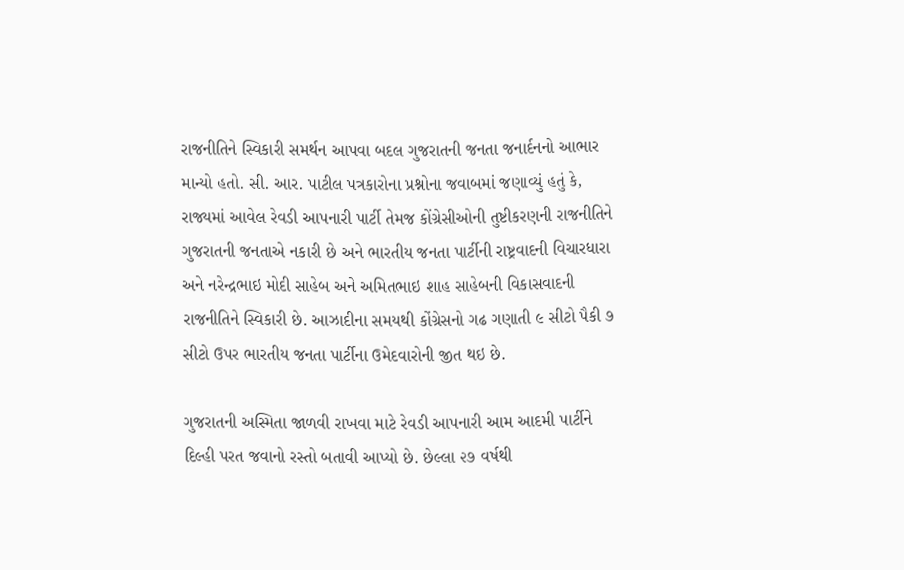રાજનીતિને સ્વિકારી સમર્થન આપવા બદલ ગુજરાતની જનતા જનાર્દનનો આભાર માન્યો હતો. સી. આર. પાટીલ પત્રકારોના પ્રશ્નોના જવાબમાં જણાવ્યું હતું કે, રાજ્યમાં આવેલ રેવડી આપનારી પાર્ટી તેમજ કોંગ્રેસીઓની તુષ્ટીકરણની રાજનીતિને ગુજરાતની જનતાએ નકારી છે અને ભારતીય જનતા પાર્ટીની રાષ્ટ્રવાદની વિચારધારા અને નરેન્દ્રભાઇ મોદી સાહેબ અને અમિતભાઇ શાહ સાહેબની વિકાસવાદની રાજનીતિને સ્વિકારી છે. આઝાદીના સમયથી કોંગ્રેસનો ગઢ ગણાતી ૯ સીટો પૈકી ૭ સીટો ઉપર ભારતીય જનતા પાર્ટીના ઉમેદવારોની જીત થઇ છે.

ગુજરાતની અસ્મિતા જાળવી રાખવા માટે રેવડી આપનારી આમ આદમી પાર્ટીને દિલ્હી પરત જવાનો રસ્તો બતાવી આપ્યો છે. છેલ્લા ૨૭ વર્ષથી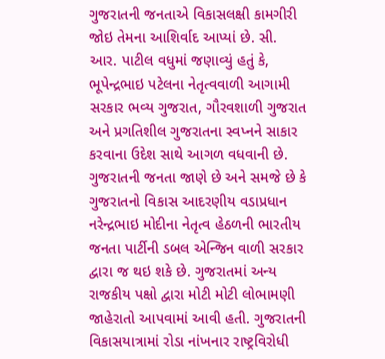ગુજરાતની જનતાએ વિકાસલક્ષી કામગીરી જોઇ તેમના આશિર્વાદ આપ્યાં છે. સી. આર. પાટીલ વધુમાં જણાવ્યું હતું કે, ભૂપેન્દ્રભાઇ પટેલના નેતૃત્વવાળી આગામી સરકાર ભવ્ય ગુજરાત, ગૌરવશાળી ગુજરાત અને પ્રગતિશીલ ગુજરાતના સ્વપ્નને સાકાર કરવાના ઉદેશ સાથે આગળ વધવાની છે. ગુજરાતની જનતા જાણે છે અને સમજે છે કે ગુજરાતનો વિકાસ આદરણીય વડાપ્રધાન નરેન્દ્રભાઇ મોદીના નેતૃત્વ હેઠળની ભારતીય જનતા પાર્ટીની ડબલ એન્જિન વાળી સરકાર દ્વારા જ થઇ શકે છે. ગુજરાતમાં અન્ય રાજકીય પક્ષો દ્વારા મોટી મોટી લોભામણી જાહેરાતો આપવામાં આવી હતી. ગુજરાતની વિકાસયાત્રામાં રોડા નાંખનાર રાષ્ટ્રવિરોધી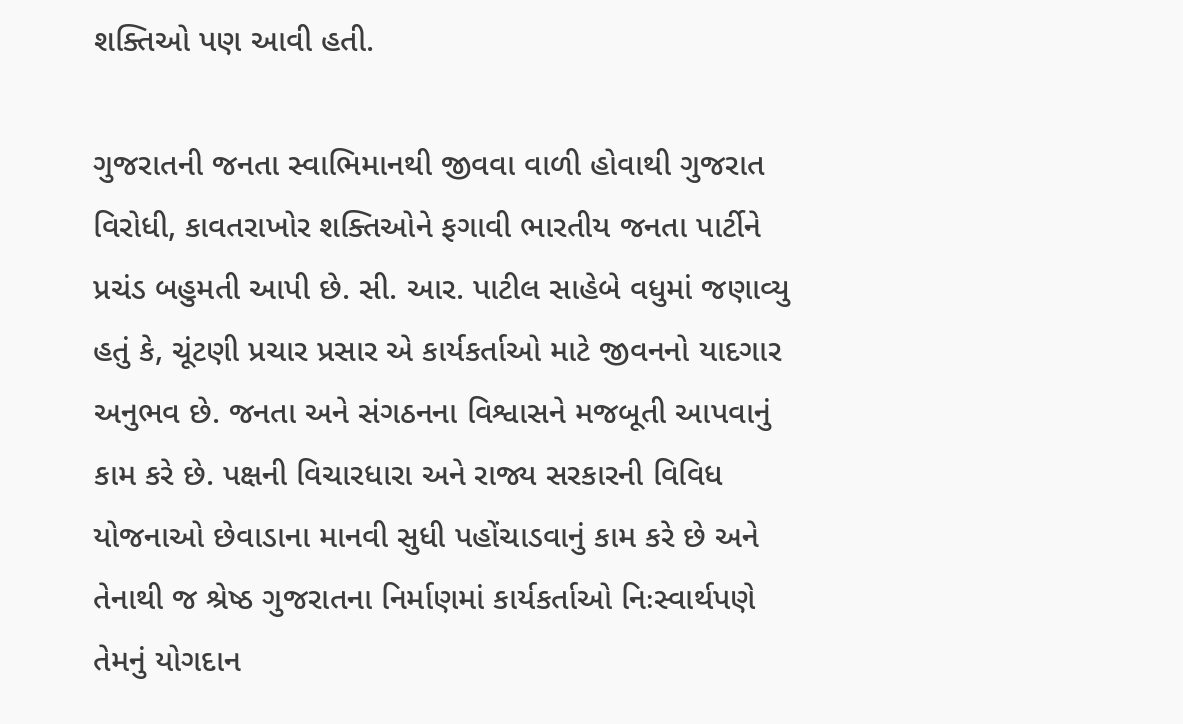શક્તિઓ પણ આવી હતી.

ગુજરાતની જનતા સ્વાભિમાનથી જીવવા વાળી હોવાથી ગુજરાત વિરોધી, કાવતરાખોર શક્તિઓને ફગાવી ભારતીય જનતા પાર્ટીને પ્રચંડ બહુમતી આપી છે. સી. આર. પાટીલ સાહેબે વધુમાં જણાવ્યુ હતું કે, ચૂંટણી પ્રચાર પ્રસાર એ કાર્યકર્તાઓ માટે જીવનનો યાદગાર અનુભવ છે. જનતા અને સંગઠનના વિશ્વાસને મજબૂતી આપવાનું કામ કરે છે. પક્ષની વિચારધારા અને રાજ્ય સરકારની વિવિધ યોજનાઓ છેવાડાના માનવી સુધી પહોંચાડવાનું કામ કરે છે અને તેનાથી જ શ્રેષ્ઠ ગુજરાતના નિર્માણમાં કાર્યકર્તાઓ નિઃસ્વાર્થપણે તેમનું યોગદાન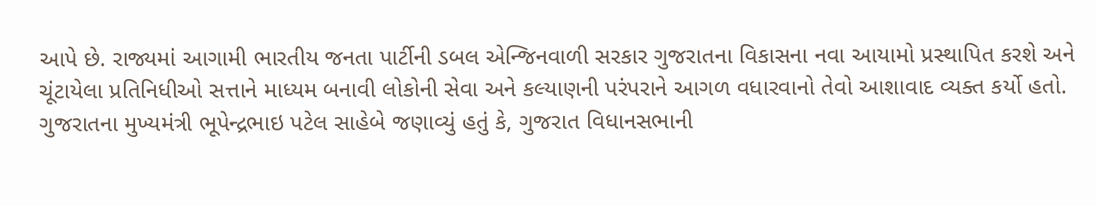આપે છે. રાજ્યમાં આગામી ભારતીય જનતા પાર્ટીની ડબલ એન્જિનવાળી સરકાર ગુજરાતના વિકાસના નવા આયામો પ્રસ્થાપિત કરશે અને ચૂંટાયેલા પ્રતિનિધીઓ સત્તાને માધ્યમ બનાવી લોકોની સેવા અને કલ્યાણની પરંપરાને આગળ વધારવાનો તેવો આશાવાદ વ્યક્ત કર્યો હતો. ગુજરાતના મુખ્યમંત્રી ભૂપેન્દ્રભાઇ પટેલ સાહેબે જણાવ્યું હતું કે, ગુજરાત વિધાનસભાની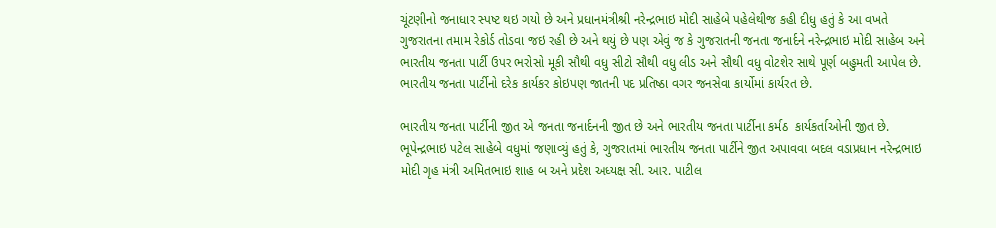ચૂંટણીનો જનાધાર સ્પષ્ટ થઇ ગયો છે અને પ્રધાનમંત્રીશ્રી નરેન્દ્રભાઇ મોદી સાહેબે પહેલેથીજ કહી દીધુ હતું કે આ વખતે ગુજરાતના તમામ રેકોર્ડ તોડવા જઇ રહી છે અને થયું છે પણ એવું જ કે ગુજરાતની જનતા જનાર્દને નરેન્દ્રભાઇ મોદી સાહેબ અને ભારતીય જનતા પાર્ટી ઉપર ભરોસો મૂકી સૌથી વધુ સીટો સૌથી વધુ લીડ અને સૌથી વધુ વોટશેર સાથે પૂર્ણ બહુમતી આપેલ છે. ભારતીય જનતા પાર્ટીનો દરેક કાર્યકર કોઇપણ જાતની પદ પ્રતિષ્ઠા વગર જનસેવા કાર્યોમાં કાર્યરત છે.

ભારતીય જનતા પાર્ટીની જીત એ જનતા જનાર્દનની જીત છે અને ભારતીય જનતા પાર્ટીના કર્મઠ  કાર્યકર્તાઓની જીત છે. ભૂપેન્દ્રભાઇ પટેલ સાહેબે વધુમાં જણાવ્યું હતું કે, ગુજરાતમાં ભારતીય જનતા પાર્ટીને જીત અપાવવા બદલ વડાપ્રધાન નરેન્દ્રભાઇ મોદી ગૃહ મંત્રી અમિતભાઇ શાહ બ અને પ્રદેશ અધ્યક્ષ સી. આર. પાટીલ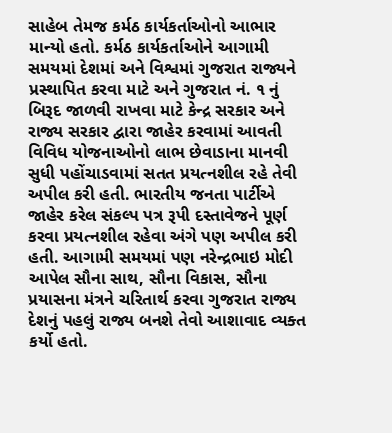સાહેબ તેમજ કર્મઠ કાર્યકર્તાઓનો આભાર માન્યો હતો. કર્મઠ કાર્યકર્તાઓને આગામી સમયમાં દેશમાં અને વિશ્વમાં ગુજરાત રાજ્યને પ્રસ્થાપિત કરવા માટે અને ગુજરાત નં. ૧ નું બિરૂદ જાળવી રાખવા માટે કેન્દ્ર સરકાર અને રાજ્ય સરકાર દ્વારા જાહેર કરવામાં આવતી વિવિધ યોજનાઓનો લાભ છેવાડાના માનવી સુધી પહોંચાડવામાં સતત પ્રયત્નશીલ રહે તેવી અપીલ કરી હતી. ભારતીય જનતા પાર્ટીએ જાહેર કરેલ સંકલ્પ પત્ર રૂપી દસ્તાવેજને પૂર્ણ કરવા પ્રયત્નશીલ રહેવા અંગે પણ અપીલ કરી હતી. આગામી સમયમાં પણ નરેન્દ્રભાઇ મોદી આપેલ સૌના સાથ, સૌના વિકાસ, સૌના પ્રયાસના મંત્રને ચરિતાર્થ કરવા ગુજરાત રાજ્ય દેશનું પહલું રાજ્ય બનશે તેવો આશાવાદ વ્યક્ત કર્યો હતો.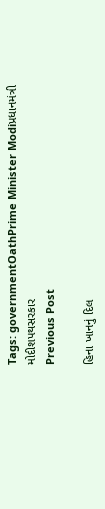Tags: governmentOathPrime Minister Modiપ્રધાનમંત્રી મોદીશપથસરકાર
Previous Post

હિના ખાનનું દિલ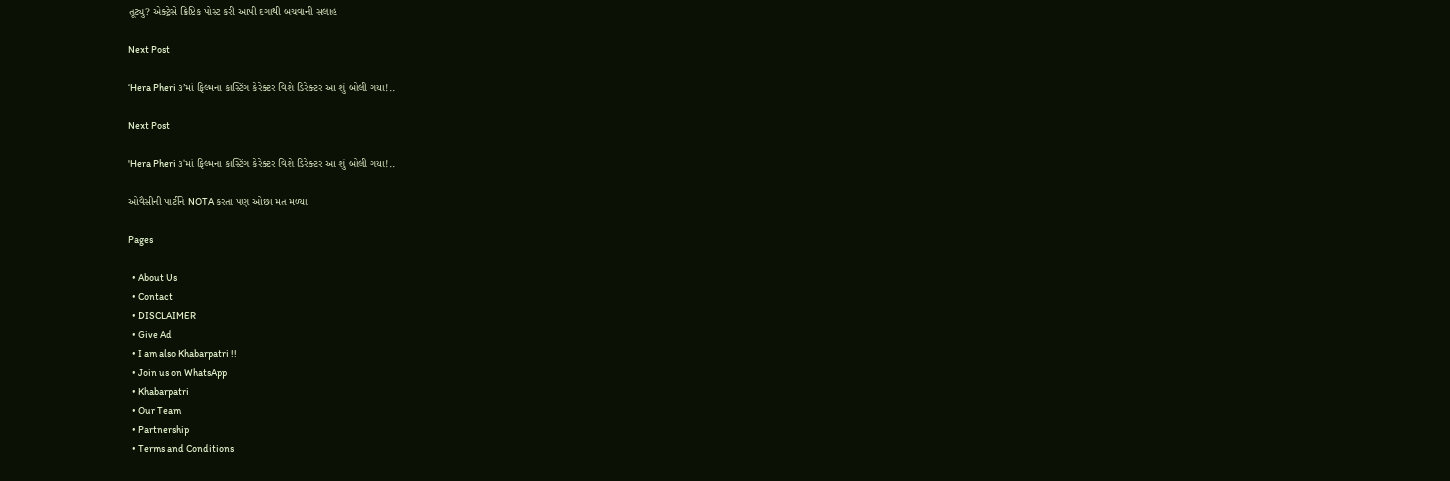તૂટ્યુ? એક્ટ્રેસે ક્રિપ્ટિક પોસ્ટ કરી આપી દગાથી બચવાની સલાહ

Next Post

‘Hera Pheri ૩’માં ફિલ્મના કાસ્ટિંગ કેરેક્ટર વિશે ડિરેક્ટર આ શું બોલી ગયા!..

Next Post

'Hera Pheri ૩'માં ફિલ્મના કાસ્ટિંગ કેરેક્ટર વિશે ડિરેક્ટર આ શું બોલી ગયા!..

ઓવૈસીની પાર્ટીને NOTA કરતા પણ ઓછા મત મળ્યા

Pages

  • About Us
  • Contact
  • DISCLAIMER
  • Give Ad
  • I am also Khabarpatri !!
  • Join us on WhatsApp
  • Khabarpatri
  • Our Team
  • Partnership
  • Terms and Conditions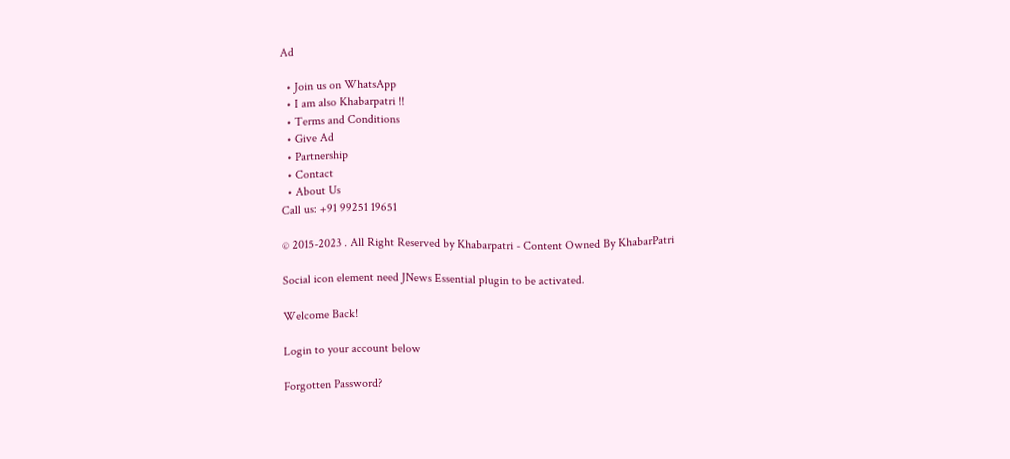Ad

  • Join us on WhatsApp
  • I am also Khabarpatri !!
  • Terms and Conditions
  • Give Ad
  • Partnership
  • Contact
  • About Us
Call us: +91 99251 19651

© 2015-2023 . All Right Reserved by Khabarpatri - Content Owned By KhabarPatri

Social icon element need JNews Essential plugin to be activated.

Welcome Back!

Login to your account below

Forgotten Password?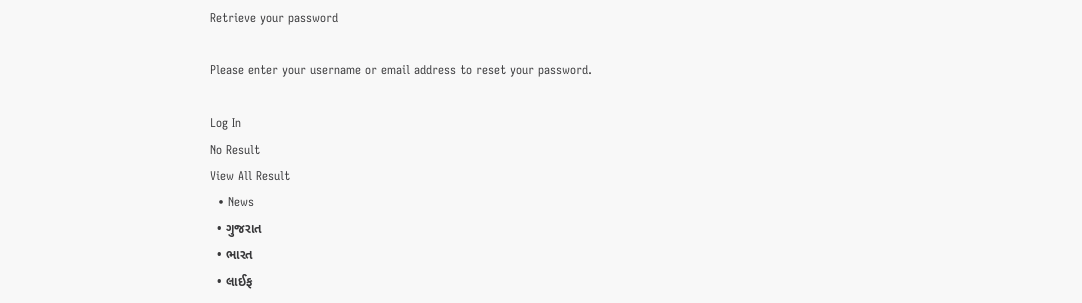Retrieve your password

Please enter your username or email address to reset your password.

Log In
No Result
View All Result
  • News
  • ગુજરાત
  • ભારત
  • લાઈફ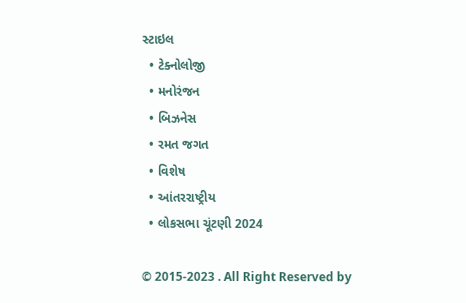સ્ટાઇલ
  • ટેક્નોલોજી
  • મનોરંજન
  • બિઝનેસ
  • રમત જગત
  • વિશેષ
  • આંતરરાષ્ટ્રીય
  • લોકસભા ચૂંટણી 2024

© 2015-2023 . All Right Reserved by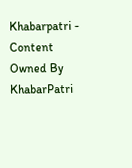Khabarpatri - Content Owned By KhabarPatri